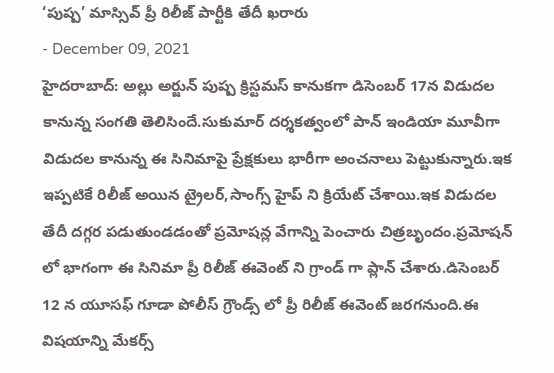‘పుష్ప’ మాస్సివ్ ప్రీ రిలీజ్ పార్టీకి తేదీ ఖరారు
- December 09, 2021
హైదరాబాద్: అల్లు అర్జున్ పుష్ప క్రిస్టమస్ కానుకగా డిసెంబర్ 17న విడుదల కానున్న సంగతి తెలిసిందే.సుకుమార్ దర్శకత్వంలో పాన్ ఇండియా మూవీగా విడుదల కానున్న ఈ సినిమాపై ప్రేక్షకులు భారీగా అంచనాలు పెట్టుకున్నారు.ఇక ఇప్పటికే రిలీజ్ అయిన ట్రైలర్,సాంగ్స్ హైప్ ని క్రియేట్ చేశాయి.ఇక విడుదల తేదీ దగ్గర పడుతుండడంతో ప్రమోషన్ల వేగాన్ని పెంచారు చిత్రబృందం.ప్రమోషన్ లో భాగంగా ఈ సినిమా ప్రీ రిలీజ్ ఈవెంట్ ని గ్రాండ్ గా ప్లాన్ చేశారు.డిసెంబర్ 12 న యూసఫ్ గూడా పోలీస్ గ్రౌండ్స్ లో ప్రీ రిలీజ్ ఈవెంట్ జరగనుంది.ఈ విషయాన్ని మేకర్స్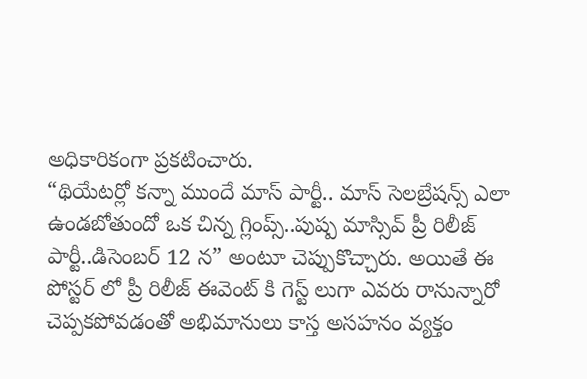అధికారికంగా ప్రకటించారు.
“థియేటర్లో కన్నా ముందే మాస్ పార్టీ.. మాస్ సెలబ్రేషన్స్ ఎలా ఉండబోతుందో ఒక చిన్న గ్లింప్స్..పుష్ప మాస్సివ్ ప్రీ రిలీజ్ పార్టీ..డిసెంబర్ 12 న” అంటూ చెప్పుకొచ్చారు. అయితే ఈ పోస్టర్ లో ప్రీ రిలీజ్ ఈవెంట్ కి గెస్ట్ లుగా ఎవరు రానున్నారో చెప్పకపోవడంతో అభిమానులు కాస్త అసహనం వ్యక్తం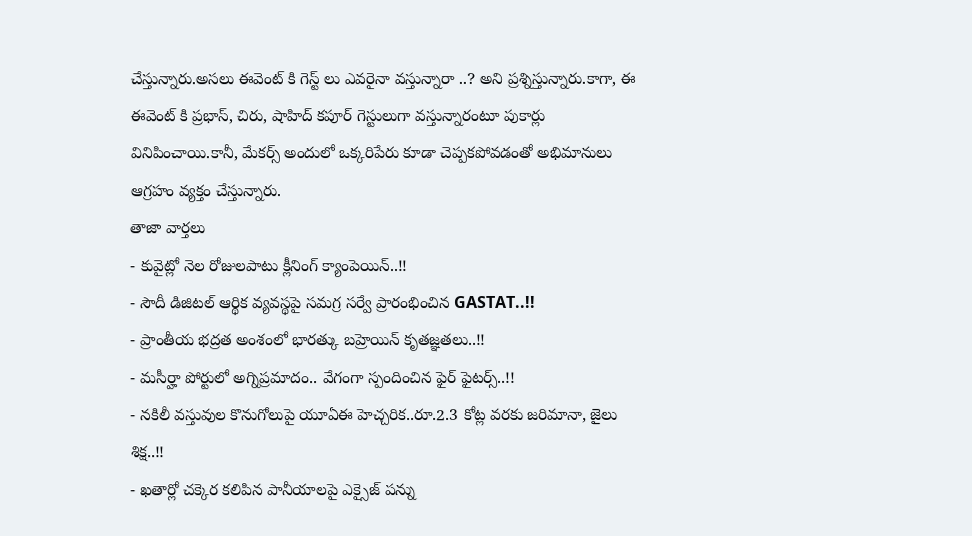చేస్తున్నారు.అసలు ఈవెంట్ కి గెస్ట్ లు ఎవరైనా వస్తున్నారా ..? అని ప్రశ్నిస్తున్నారు.కాగా, ఈ ఈవెంట్ కి ప్రభాస్, చిరు, షాహిద్ కపూర్ గెస్టులుగా వస్తున్నారంటూ పుకార్లు వినిపించాయి.కానీ, మేకర్స్ అందులో ఒక్కరిపేరు కూడా చెప్పకపోవడంతో అభిమానులు ఆగ్రహం వ్యక్తం చేస్తున్నారు.
తాజా వార్తలు
- కువైట్లో నెల రోజులపాటు క్లీనింగ్ క్యాంపెయిన్..!!
- సౌదీ డిజిటల్ ఆర్థిక వ్యవస్థపై సమగ్ర సర్వే ప్రారంభించిన GASTAT..!!
- ప్రాంతీయ భద్రత అంశంలో భారత్కు బహ్రెయిన్ కృతజ్ఞతలు..!!
- మసీర్హా పోర్టులో అగ్నిప్రమాదం.. వేగంగా స్పందించిన ఫైర్ ఫైటర్స్..!!
- నకిలీ వస్తువుల కొనుగోలుపై యూఏఈ హెచ్చరిక..రూ.2.3 కోట్ల వరకు జరిమానా, జైలు శిక్ష..!!
- ఖతార్లో చక్కెర కలిపిన పానీయాలపై ఎక్సైజ్ పన్ను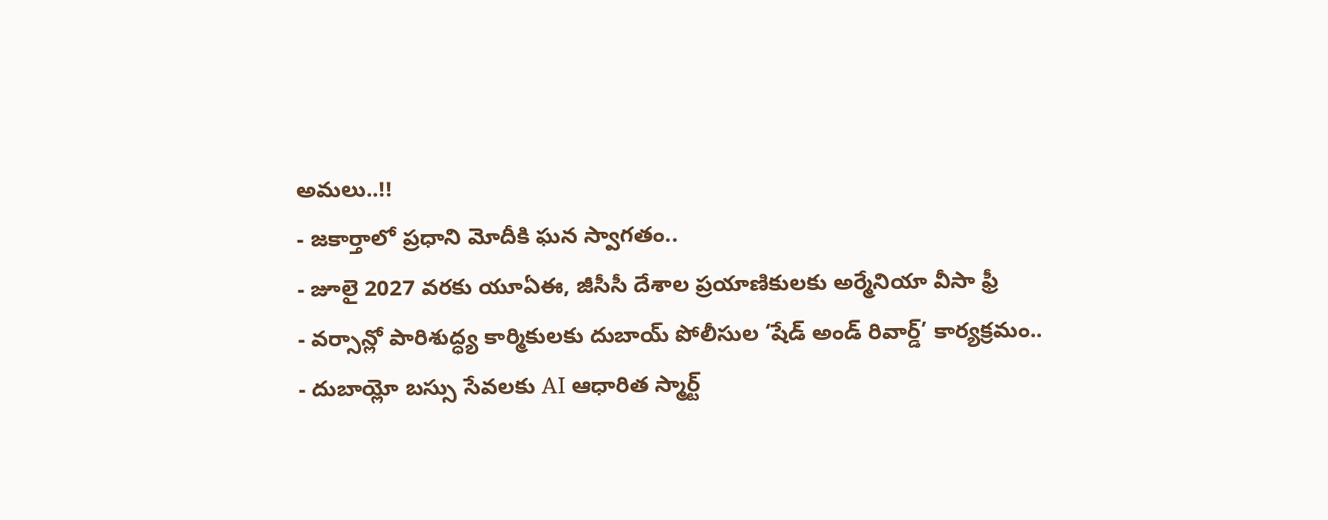అమలు..!!
- జకార్తాలో ప్రధాని మోదీకి ఘన స్వాగతం..
- జూలై 2027 వరకు యూఏఈ, జీసీసీ దేశాల ప్రయాణికులకు అర్మేనియా వీసా ఫ్రీ
- వర్సాన్లో పారిశుద్ధ్య కార్మికులకు దుబాయ్ పోలీసుల ‘షేడ్ అండ్ రివార్డ్’ కార్యక్రమం..
- దుబాయ్లో బస్సు సేవలకు AI ఆధారిత స్మార్ట్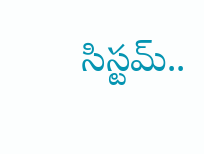సిస్టమ్..